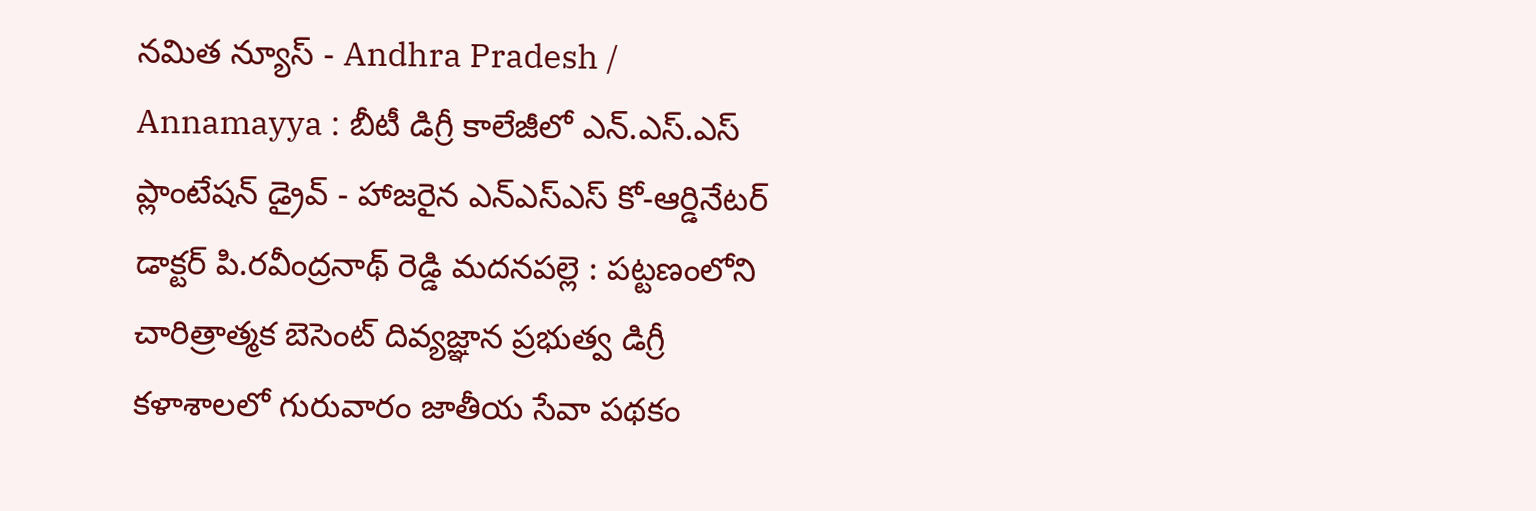నమిత న్యూస్ - Andhra Pradesh / Annamayya : బీటీ డిగ్రీ కాలేజీలో ఎన్.ఎస్.ఎస్ ప్లాంటేషన్ డ్రైవ్ - హాజరైన ఎన్ఎస్ఎస్ కో-ఆర్డినేటర్ డాక్టర్ పి.రవీంద్రనాథ్ రెడ్డి మదనపల్లె : పట్టణంలోని చారిత్రాత్మక బెసెంట్ దివ్యజ్ఞాన ప్రభుత్వ డిగ్రీ కళాశాలలో గురువారం జాతీయ సేవా పథకం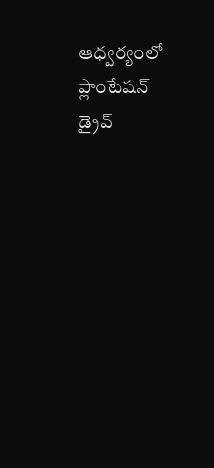ఆధ్వర్యంలో ప్లాంటేషన్ డ్రైవ్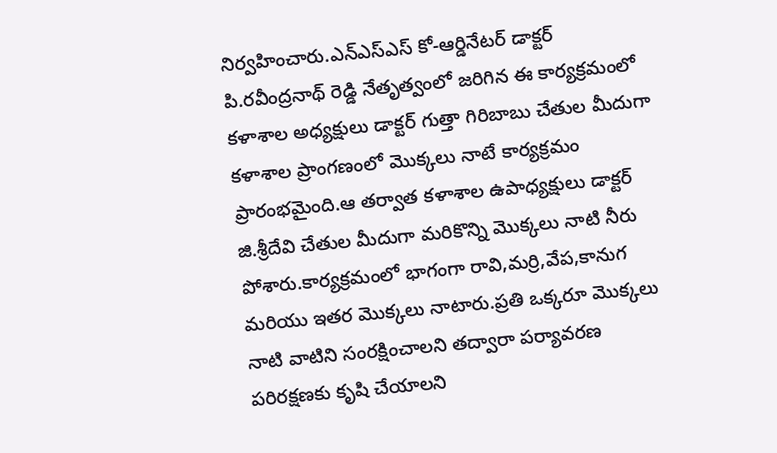నిర్వహించారు.ఎన్ఎస్ఎస్ కో-ఆర్డినేటర్ డాక్టర్ పి.రవీంద్రనాథ్ రెడ్డి నేతృత్వంలో జరిగిన ఈ కార్యక్రమంలో కళాశాల అధ్యక్షులు డాక్టర్ గుత్తా గిరిబాబు చేతుల మీదుగా కళాశాల ప్రాంగణంలో మొక్కలు నాటే కార్యక్రమం ప్రారంభమైంది.ఆ తర్వాత కళాశాల ఉపాధ్యక్షులు డాక్టర్ జి.శ్రీదేవి చేతుల మీదుగా మరికొన్ని మొక్కలు నాటి నీరు పోశారు.కార్యక్రమంలో భాగంగా రావి,మర్రి,వేప,కానుగ మరియు ఇతర మొక్కలు నాటారు.ప్రతి ఒక్కరూ మొక్కలు నాటి వాటిని సంరక్షించాలని తద్వారా పర్యావరణ పరిరక్షణకు కృషి చేయాలని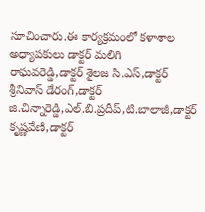సూచించారు.ఈ కార్యక్రమంలో కళాశాల అధ్యాపకులు డాక్టర్ మలిగి రాఘవరెడ్డి,డాక్టర్ శైలజ సి.ఎస్,డాక్టర్ శ్రీనివాస్ డేరంగ్,డాక్టర్ జి.చిన్నారెడ్డి,ఎల్.బి.ప్రదీప్,టి.బాలాజీ,డాక్టర్ కృష్ణవేణి,డాక్టర్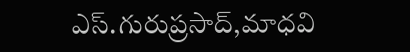ఎస్.గురుప్రసాద్,మాధవి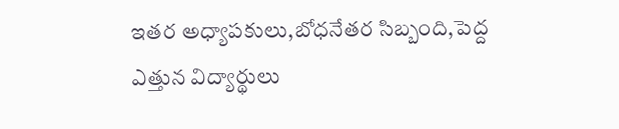ఇతర అధ్యాపకులు,బోధనేతర సిబ్బంది,పెద్ద ఎత్తున విద్యార్థులు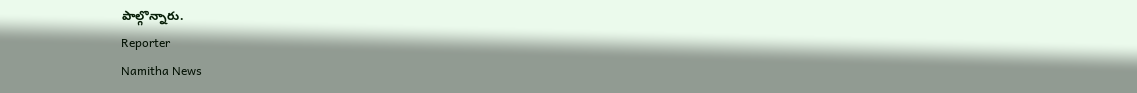పాల్గొన్నారు.
Reporter
Namitha News